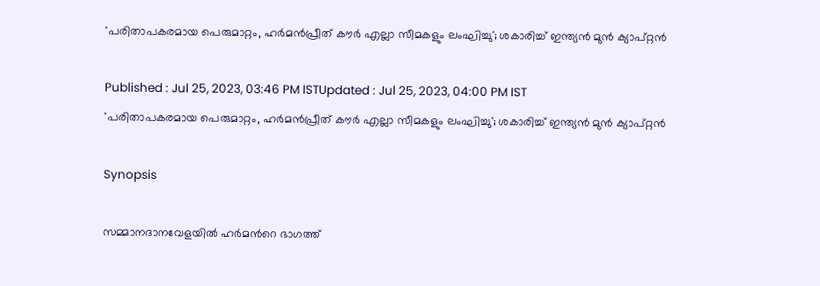'പരിതാപകരമായ പെരുമാറ്റം, ഹര്‍മന്‍പ്രീത് കൗര്‍ എല്ലാ സീമകളും ലംഘിച്ചു'; ശകാരിച്ച് ഇന്ത്യന്‍ മുന്‍ ക്യാപ്റ്റന്‍

Published : Jul 25, 2023, 03:46 PM ISTUpdated : Jul 25, 2023, 04:00 PM IST
'പരിതാപകരമായ പെരുമാറ്റം, ഹര്‍മന്‍പ്രീത് കൗര്‍ എല്ലാ സീമകളും ലംഘിച്ചു'; ശകാരിച്ച് ഇന്ത്യന്‍ മുന്‍ ക്യാപ്റ്റന്‍

Synopsis

സമ്മാനദാനവേളയില്‍ ഹര്‍മന്‍റെ ഭാഗത്ത്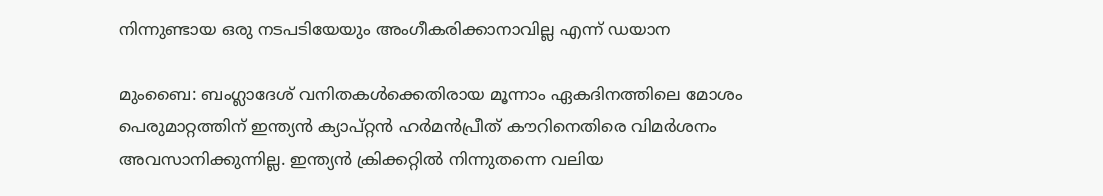നിന്നുണ്ടായ ഒരു നടപടിയേയും അംഗീകരിക്കാനാവില്ല എന്ന് ഡയാന

മുംബൈ: ബംഗ്ലാദേശ് വനിതകള്‍ക്കെതിരായ മൂന്നാം ഏകദിനത്തിലെ മോശം പെരുമാറ്റത്തിന് ഇന്ത്യന്‍ ക്യാപ്റ്റന്‍ ഹര്‍മന്‍പ്രീത് കൗറിനെതിരെ വിമര്‍ശനം അവസാനിക്കുന്നില്ല. ഇന്ത്യന്‍ ക്രിക്കറ്റില്‍ നിന്നുതന്നെ വലിയ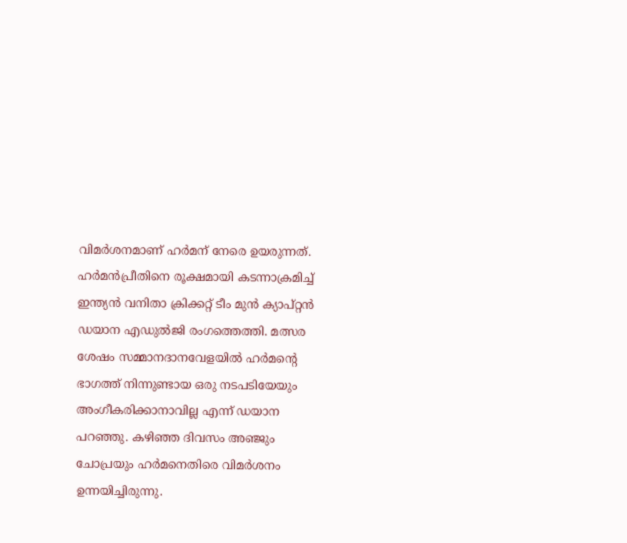വിമര്‍ശനമാണ് ഹര്‍മന് നേരെ ഉയരുന്നത്. ഹര്‍മന്‍പ്രീതിനെ രൂക്ഷമായി കടന്നാക്രമിച്ച് ഇന്ത്യന്‍ വനിതാ ക്രിക്കറ്റ് ടീം മുന്‍ ക്യാപ്റ്റന്‍ ഡയാന എഡുല്‍ജി രംഗത്തെത്തി. മത്സര ശേഷം സമ്മാനദാനവേളയില്‍ ഹര്‍മന്‍റെ ഭാഗത്ത് നിന്നുണ്ടായ ഒരു നടപടിയേയും അംഗീകരിക്കാനാവില്ല എന്ന് ഡയാന പറഞ്ഞു. കഴിഞ്ഞ ദിവസം അഞ്ജും ചോപ്രയും ഹര്‍മനെതിരെ വിമര്‍ശനം ഉന്നയിച്ചിരുന്നു.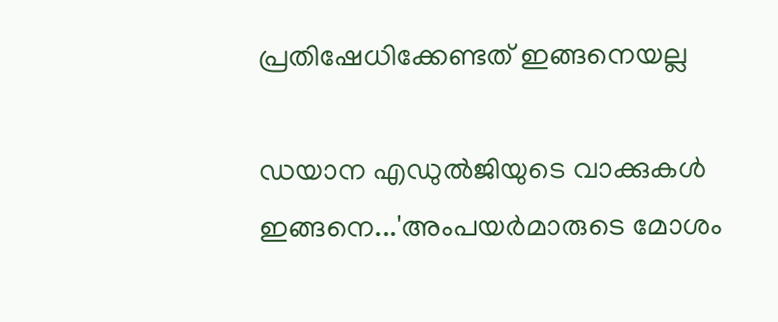പ്രതിഷേധിക്കേണ്ടത് ഇങ്ങനെയല്ല

ഡയാന എഡുല്‍ജിയുടെ വാക്കുകള്‍ ഇങ്ങനെ...'അംപയര്‍മാരുടെ മോശം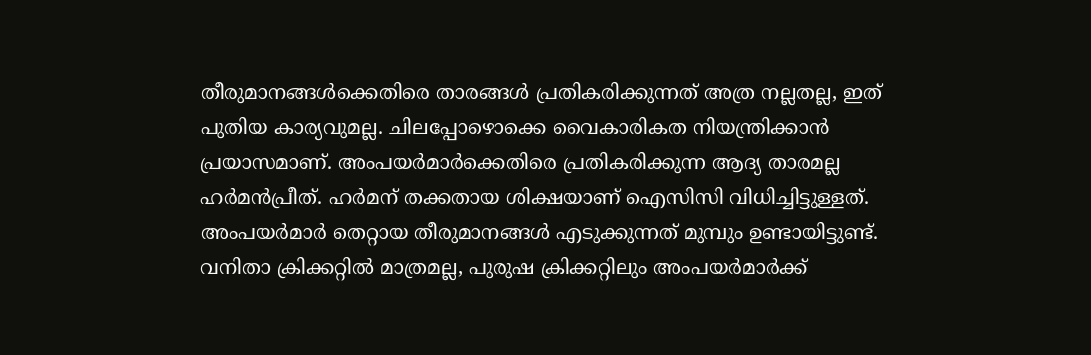തീരുമാനങ്ങള്‍ക്കെതിരെ താരങ്ങള്‍ പ്രതികരിക്കുന്നത് അത്ര നല്ലതല്ല, ഇത് പുതിയ കാര്യവുമല്ല. ചിലപ്പോഴൊക്കെ വൈകാരികത നിയന്ത്രിക്കാന്‍ പ്രയാസമാണ്. അംപയര്‍മാര്‍ക്കെതിരെ പ്രതികരിക്കുന്ന ആദ്യ താരമല്ല ഹര്‍മന്‍പ്രീത്. ഹര്‍മന് തക്കതായ ശിക്ഷയാണ് ഐസിസി വിധിച്ചിട്ടുള്ളത്. അംപയര്‍മാര്‍ തെറ്റായ തീരുമാനങ്ങള്‍ എടുക്കുന്നത് മുമ്പും ഉണ്ടായിട്ടുണ്ട്. വനിതാ ക്രിക്കറ്റില്‍ മാത്രമല്ല, പുരുഷ ക്രിക്കറ്റിലും അംപയര്‍മാര്‍ക്ക്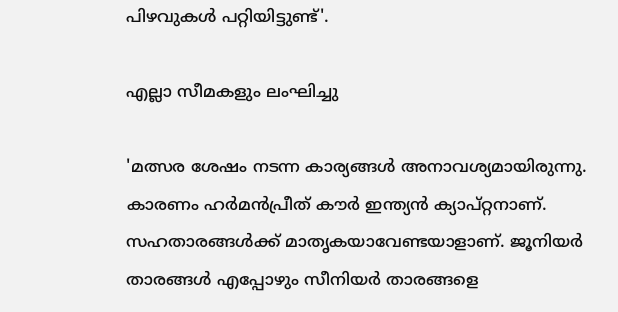പിഴവുകള്‍ പറ്റിയിട്ടുണ്ട്'.

എല്ലാ സീമകളും ലംഘിച്ചു

'മത്സര ശേഷം നടന്ന കാര്യങ്ങള്‍ അനാവശ്യമായിരുന്നു. കാരണം ഹര്‍മന്‍പ്രീത് കൗര്‍ ഇന്ത്യന്‍ ക്യാപ്റ്റനാണ്. സഹതാരങ്ങള്‍ക്ക് മാതൃകയാവേണ്ടയാളാണ്. ജൂനിയര്‍ താരങ്ങള്‍ എപ്പോഴും സീനിയര്‍ താരങ്ങളെ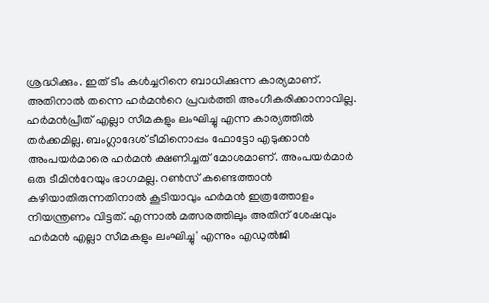ശ്രദ്ധിക്കും. ഇത് ടീം കള്‍ച്ചറിനെ ബാധിക്കുന്ന കാര്യമാണ്. അതിനാല്‍ തന്നെ ഹര്‍മന്‍റെ പ്രവര്‍ത്തി അംഗീകരിക്കാനാവില്ല. ഹര്‍മന്‍പ്രീത് എല്ലാ സീമകളും ലംഘിച്ചു എന്ന കാര്യത്തില്‍ തര്‍ക്കമില്ല. ബംഗ്ലാദേശ് ടീമിനൊപ്പം ഫോട്ടോ എടുക്കാന്‍ അംപയര്‍മാരെ ഹര്‍മന്‍ ക്ഷണിച്ചത് മോശമാണ്. അംപയര്‍മാര്‍ ഒരു ടീമിന്‍റേയും ഭാഗമല്ല. റണ്‍സ് കണ്ടെത്താന്‍ കഴിയാതിരുന്നതിനാല്‍ കൂടിയാവും ഹര്‍മന്‍ ഇത്രത്തോളം നിയന്ത്രണം വിട്ടത്. എന്നാല്‍ മത്സരത്തിലും അതിന് ശേഷവും ഹര്‍മന്‍ എല്ലാ സീമകളും ലംഘിച്ചു' എന്നും എഡുല്‍ജി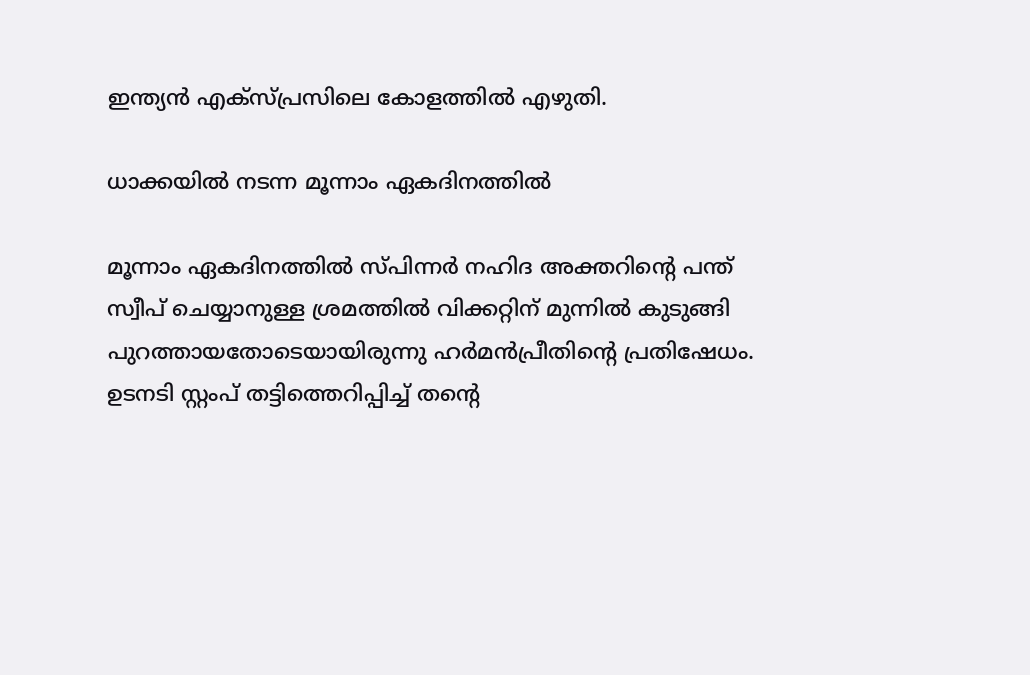ഇന്ത്യന്‍ എക്‌സ്‌പ്രസിലെ കോളത്തില്‍ എഴുതി.

ധാക്കയില്‍ നടന്ന മൂന്നാം ഏകദിനത്തില്‍

മൂന്നാം ഏകദിനത്തില്‍ സ്‌പിന്നര്‍ നഹിദ അക്തറിന്‍റെ പന്ത് സ്വീപ് ചെയ്യാനുള്ള ശ്രമത്തില്‍ വിക്കറ്റിന് മുന്നില്‍ കുടുങ്ങി പുറത്തായതോടെയായിരുന്നു ഹര്‍മന്‍പ്രീതിന്‍റെ പ്രതിഷേധം. ഉടനടി സ്റ്റംപ് തട്ടിത്തെറിപ്പിച്ച് തന്‍റെ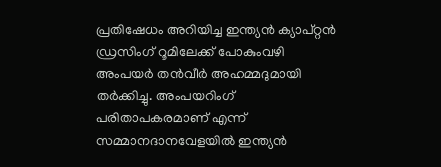പ്രതിഷേധം അറിയിച്ച ഇന്ത്യന്‍ ക്യാപ്റ്റന്‍ ഡ്രസിംഗ് റൂമിലേക്ക് പോകുംവഴി അംപയര്‍ തന്‍വീര്‍ അഹമ്മദുമായി തര്‍ക്കിച്ചു. അംപയറിംഗ് പരിതാപകരമാണ് എന്ന് സമ്മാനദാനവേളയില്‍ ഇന്ത്യന്‍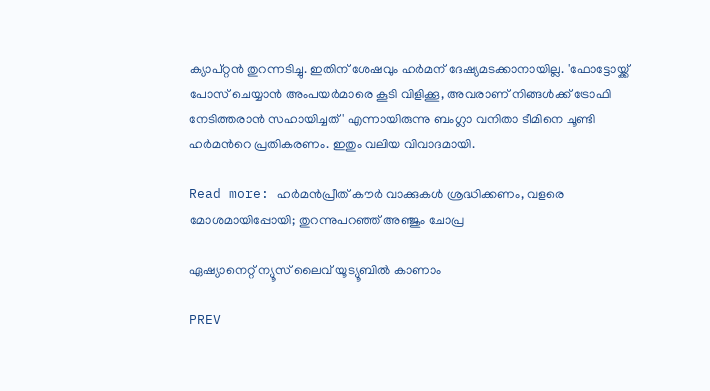ക്യാപ്റ്റന്‍ തുറന്നടിച്ചു. ഇതിന് ശേഷവും ഹര്‍മന് ദേഷ്യമടക്കാനായില്ല. 'ഫോട്ടോയ്ക്ക് പോസ് ചെയ്യാന്‍ അംപയര്‍മാരെ കൂടി വിളിക്കൂ, അവരാണ് നിങ്ങള്‍ക്ക് ട്രോഫി നേടിത്തരാന്‍ സഹായിച്ചത്' എന്നായിരുന്നു ബംഗ്ലാ വനിതാ ടീമിനെ ചൂണ്ടി ഹര്‍മന്‍റെ പ്രതികരണം. ഇതും വലിയ വിവാദമായി.

Read more: ഹര്‍മന്‍പ്രീത് കൗര്‍ വാക്കുകള്‍ ശ്രദ്ധിക്കണം, വളരെ മോശമായിപ്പോയി; തുറന്നുപറഞ്ഞ് അഞ്ജും ചോപ്ര

ഏഷ്യാനെറ്റ് ന്യൂസ് ലൈവ് യൂട്യൂബിൽ കാണാം

PREV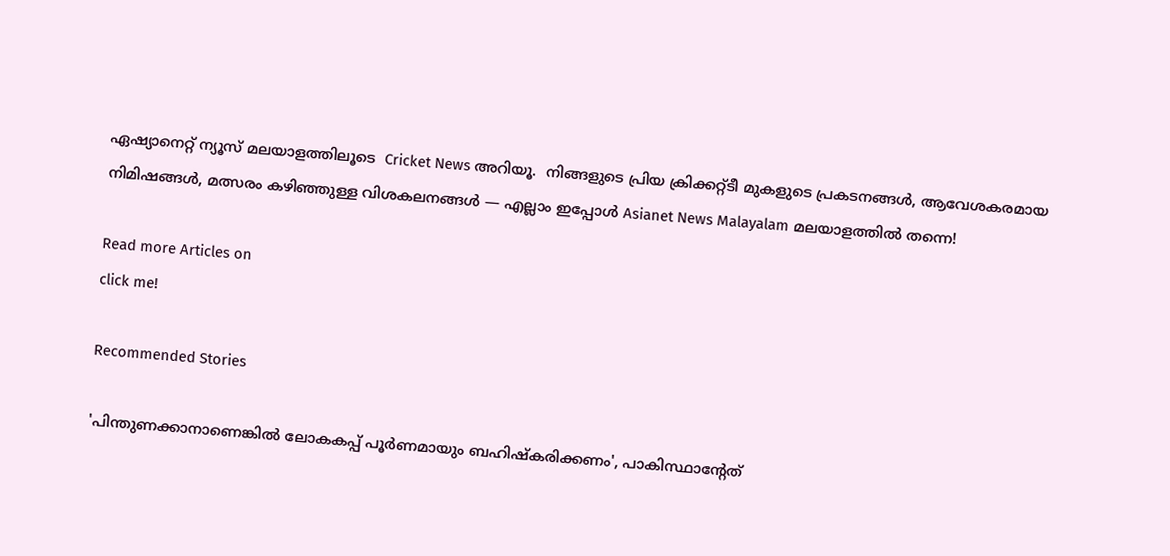ഏഷ്യാനെറ്റ് ന്യൂസ് മലയാളത്തിലൂടെ  Cricket News അറിയൂ.  നിങ്ങളുടെ പ്രിയ ക്രിക്കറ്റ്ടീ മുകളുടെ പ്രകടനങ്ങൾ, ആവേശകരമായ നിമിഷങ്ങൾ, മത്സരം കഴിഞ്ഞുള്ള വിശകലനങ്ങൾ — എല്ലാം ഇപ്പോൾ Asianet News Malayalam മലയാളത്തിൽ തന്നെ!

Read more Articles on
click me!

Recommended Stories

'പിന്തുണക്കാനാണെങ്കില്‍ ലോകകപ്പ് പൂര്‍ണമായും ബഹിഷ്കരിക്കണം', പാകിസ്ഥാന്‍റേത്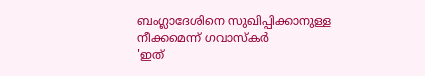ബംഗ്ലാദേശിനെ സുഖിപ്പിക്കാനുള്ള നീക്കമെന്ന് ഗവാസ്കർ
'ഇത്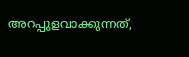അറപ്പുളവാക്കുന്നത്,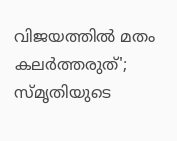വിജയത്തിൽ മതം കലർത്തരുത്'; സ്മൃതിയുടെ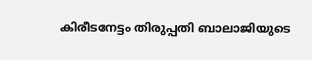കിരീടനേട്ടം തിരുപ്പതി ബാലാജിയുടെ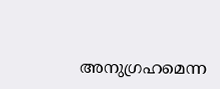അനുഗ്രഹമെന്ന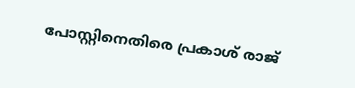പോസ്റ്റിനെതിരെ പ്രകാശ് രാജ്